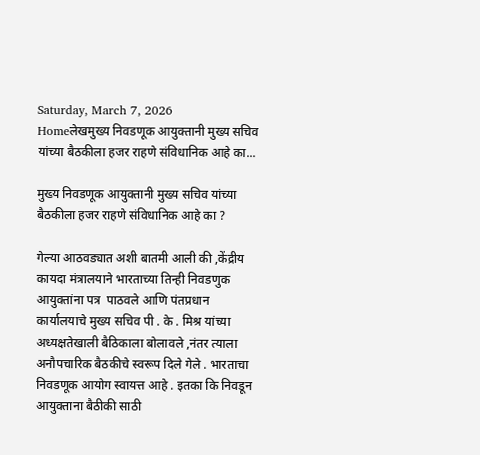Saturday, March 7, 2026
Homeलेखमुख्य निवडणूक आयुक्तानी मुख्य सचिव यांच्या बैठकीला हजर राहणे संविधानिक आहे का...

मुख्य निवडणूक आयुक्तानी मुख्य सचिव यांच्या बैठकीला हजर राहणे संविधानिक आहे का ?

गेल्या आठवड्यात अशी बातमी आली की ,केंद्रीय कायदा मंत्रालयाने भारताच्या तिन्ही निवडणुक आयुक्तांना पत्र  पाठवले आणि पंतप्रधान कार्यालयाचे मुख्य सचिव पी . के . मिश्र यांच्या अध्यक्षतेखाली बैठिकाला बोलावले ,नंतर त्याला अनौपचारिक बैठकीचे स्वरूप दिले गेले . भारताचा निवडणूक आयोग स्वायत्त आहे . इतका कि निवडून आयुक्ताना बैठीकी साठी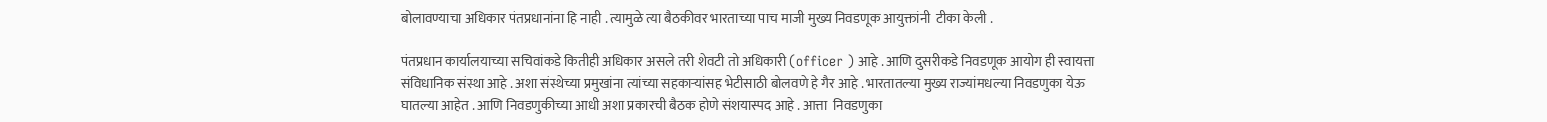बोलावण्याचा अधिकार पंतप्रधानांना हि नाही . त्यामुळे त्या बैठकीवर भारताच्या पाच माजी मुख्य निवडणूक आयुक्तांनी  टीका केली .

पंतप्रधान कार्यालयाच्या सचिवांकडे कितीही अधिकार असले तरी शेवटी तो अधिकारी (officer ) आहे . आणि दुसरीकडे निवडणूक आयोग ही स्वायत्ता संविधानिक संस्था आहे . अशा संस्थेच्या प्रमुखांना त्यांच्या सहकाऱ्यांसह भेटीसाठी बोलवणे हे गैर आहे . भारतातल्या मुख्य राज्यांमधल्या निवडणुका येऊ घातल्या आहेत . आणि निवडणुकीच्या आधी अशा प्रकारची बैठक होणे संशयास्पद आहे . आत्ता  निवडणुका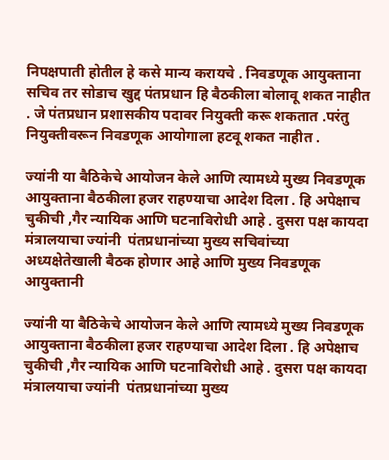निपक्षपाती होतील हे कसे मान्य करायचे . निवडणूक आयुक्ताना सचिव तर सोडाच खुद्द पंतप्रधान हि बैठकीला बोलावू शकत नाहीत . जे पंतप्रधान प्रशासकीय पदावर नियुक्ती करू शकतात .परंतु नियुक्तीवरून निवडणूक आयोगाला हटवू शकत नाहीत .

ज्यांनी या बैठिकेचे आयोजन केले आणि त्यामध्ये मुख्य निवडणूक आयुक्ताना बैठकीला हजर राहण्याचा आदेश दिला . हि अपेक्षाच चुकीची ,गैर न्यायिक आणि घटनाविरोधी आहे . दुसरा पक्ष कायदा मंत्रालयाचा ज्यांनी  पंतप्रधानांच्या मुख्य सचिवांच्या अध्यक्षेतेखाली बैठक होणार आहे आणि मुख्य निवडणूक आयुक्तानी

ज्यांनी या बैठिकेचे आयोजन केले आणि त्यामध्ये मुख्य निवडणूक आयुक्ताना बैठकीला हजर राहण्याचा आदेश दिला . हि अपेक्षाच चुकीची ,गैर न्यायिक आणि घटनाविरोधी आहे . दुसरा पक्ष कायदा मंत्रालयाचा ज्यांनी  पंतप्रधानांच्या मुख्य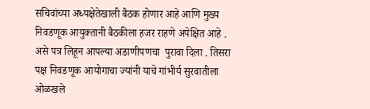सचिवांच्या अध्यक्षेतेखाली बैठक होणार आहे आणि मुख्य निवडणूक आयुक्तानी बैठकीला हजर राहणे अपेक्षित आहे . असे पत्र लिहून आपल्या अडाणीपणचा  पुरावा दिला . तिसरा पक्ष निवडणूक आयोगाचा ज्यांनी याचे गांभीर्य सुरवातीला ओळखले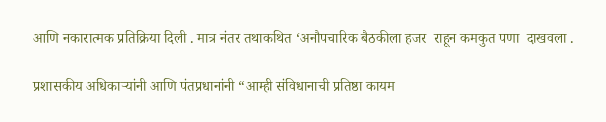आणि नकारात्मक प्रतिक्रिया दिली . मात्र नंतर तथाकथित ‘अनौपचारिक बैठकीला हजर  राहून कमकुत पणा  दाखवला .

प्रशासकीय अधिकाऱ्यांनी आणि पंतप्रधानांनी “आम्ही संविधानाची प्रतिष्ठा कायम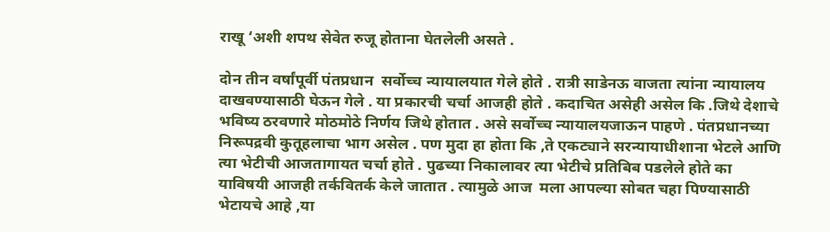राखू ‘अशी शपथ सेवेत रुजू होताना घेतलेली असते .

दोन तीन वर्षांपूर्वी पंतप्रधान  सर्वोच्च न्यायालयात गेले होते . रात्री साडेनऊ वाजता त्यांना न्यायालय दाखवण्यासाठी घेऊन गेले . या प्रकारची चर्चा आजही होते . कदाचित असेही असेल कि .जिथे देशाचे भविष्य ठरवणारे मोठमोठे निर्णय जिथे होतात . असे सर्वोच्च न्यायालयजाऊन पाहणे . पंतप्रधानच्या निरूपद्रवी कुतूहलाचा भाग असेल . पण मुदा हा होता कि ,ते एकट्याने सरन्यायाधीशाना भेटले आणि त्या भेटीची आजतागायत चर्चा होते . पुढच्या निकालावर त्या भेटीचे प्रतिबिब पडलेले होते का याविषयी आजही तर्कवितर्क केले जातात . त्यामुळे आज  मला आपल्या सोबत चहा पिण्यासाठी भेटायचे आहे ,या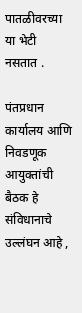पातळीवरच्या या भेटी नसतात .

पंतप्रधान कार्यालय आणि निवडणूक आयुक्तांची बैठक हे संविधानाचे उल्लंघन आहे ,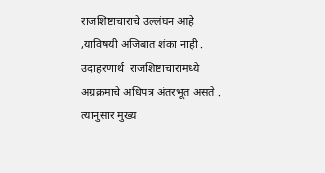राजशिष्टाचाराचे उल्लंघन आहे ,याविषयी अजिबात शंका नाही . उदाहरणार्थ  राजशिष्टाचारामध्ये अग्रक्रमाचे अधिपत्र अंतरभूत असते . त्यानुसार मुख्य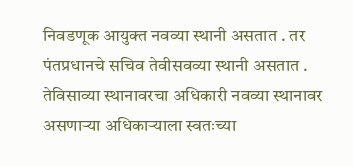निवडणूक आयुक्त नवव्या स्थानी असतात . तर  पंतप्रधानचे सचिव तेवीसवव्या स्थानी असतात . तेविसाव्या स्थानावरचा अधिकारी नवव्या स्थानावर असणाऱ्या अधिकाऱ्याला स्वतःच्या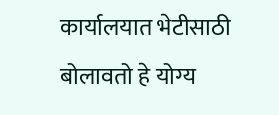कार्यालयात भेटीसाठी बोलावतो हे योग्य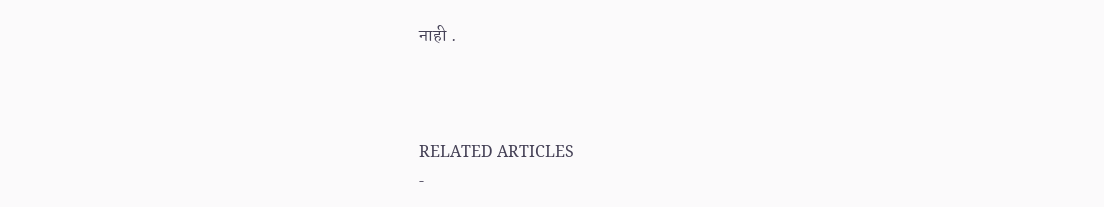नाही .



RELATED ARTICLES
-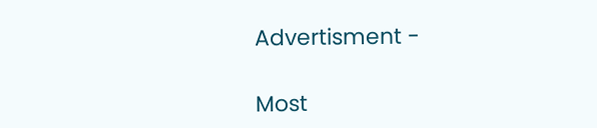Advertisment -

Most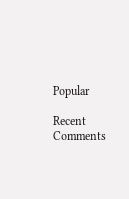Popular

Recent Comments